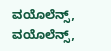ವಯೊಲೆನ್ಸ್‌, ವಯೊಲೆನ್ಸ್,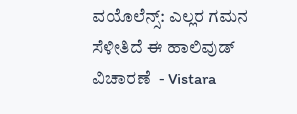ವಯೊಲೆನ್ಸ್: ಎಲ್ಲರ ಗಮನ ಸೆಳೀತಿದೆ ಈ ಹಾಲಿವುಡ್‌ ವಿಚಾರಣೆ ‌ - Vistara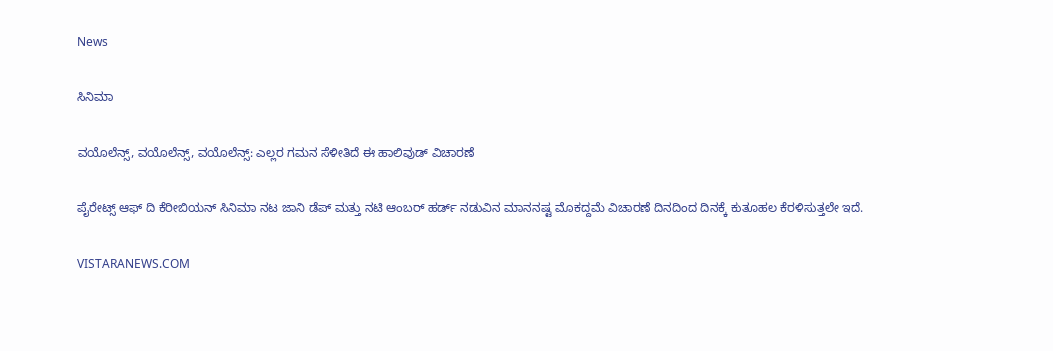News

ಸಿನಿಮಾ

ವಯೊಲೆನ್ಸ್‌, ವಯೊಲೆನ್ಸ್, ವಯೊಲೆನ್ಸ್: ಎಲ್ಲರ ಗಮನ ಸೆಳೀತಿದೆ ಈ ಹಾಲಿವುಡ್‌ ವಿಚಾರಣೆ ‌

ಪೈರೇಟ್ಸ್‌ ಆಫ್‌ ದಿ ಕೆರೀಬಿಯನ್‌ ಸಿನಿಮಾ ನಟ ಜಾನಿ ಡೆಪ್‌ ಮತ್ತು ನಟಿ ಆಂಬರ್‌ ಹರ್ಡ್‌ ನಡುವಿನ ಮಾನನಷ್ಟ ಮೊಕದ್ದಮೆ ವಿಚಾರಣೆ ದಿನದಿಂದ ದಿನಕ್ಕೆ ಕುತೂಹಲ ಕೆರಳಿಸುತ್ತಲೇ ಇದೆ.

VISTARANEWS.COM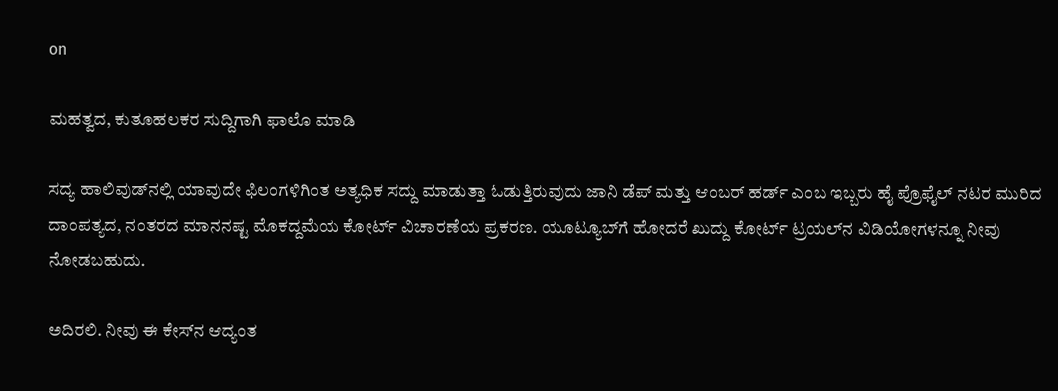on

ಮಹತ್ವದ, ಕುತೂಹಲಕರ ಸುದ್ದಿಗಾಗಿ ಫಾಲೊ ಮಾಡಿ

ಸದ್ಯ ಹಾಲಿವುಡ್‌ನಲ್ಲಿ ಯಾವುದೇ ಫಿಲಂಗಳಿಗಿಂತ ಅತ್ಯಧಿಕ ಸದ್ದು ಮಾಡುತ್ತಾ ಓಡುತ್ತಿರುವುದು ಜಾನಿ ಡೆಪ್‌ ಮತ್ತು ಆಂಬರ್‌ ಹರ್ಡ್‌ ಎಂಬ ಇಬ್ಬರು ಹೈ ಪ್ರೊಫೈಲ್‌ ನಟರ ಮುರಿದ ದಾಂಪತ್ಯದ, ನಂತರದ ಮಾನನಷ್ಟ ಮೊಕದ್ದಮೆಯ ಕೋರ್ಟ್‌ ವಿಚಾರಣೆಯ ಪ್ರಕರಣ. ಯೂಟ್ಯೂಬ್‌ಗೆ ಹೋದರೆ ಖುದ್ದು ಕೋರ್ಟ್‌ ಟ್ರಯಲ್‌ನ ವಿಡಿಯೋಗಳನ್ನೂ ನೀವು ನೋಡಬಹುದು.

ಅದಿರಲಿ. ನೀವು ಈ ಕೇಸ್‌ನ ಆದ್ಯಂತ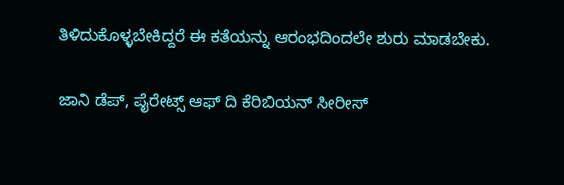ತಿಳಿದುಕೊಳ್ಳಬೇಕಿದ್ದರೆ ಈ ಕತೆಯನ್ನು ಆರಂಭದಿಂದಲೇ ಶುರು ಮಾಡಬೇಕು.

ಜಾನಿ ಡೆಪ್‌, ಪೈರೇಟ್ಸ್‌ ಆಫ್‌ ದಿ ಕೆರಿಬಿಯನ್‌ ಸೀರೀಸ್‌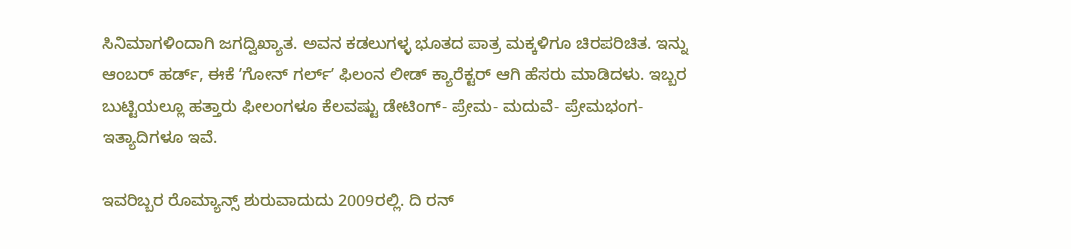ಸಿನಿಮಾಗಳಿಂದಾಗಿ ಜಗದ್ವಿಖ್ಯಾತ. ಅವನ ಕಡಲುಗಳ್ಳ ಭೂತದ ಪಾತ್ರ ಮಕ್ಕಳಿಗೂ ಚಿರಪರಿಚಿತ. ಇನ್ನು ಆಂಬರ್‌ ಹರ್ಡ್‌, ಈಕೆ ʼಗೋನ್‌ ಗರ್ಲ್‌ʼ ಫಿಲಂನ ಲೀಡ್‌ ಕ್ಯಾರೆಕ್ಟರ್‌ ಆಗಿ ಹೆಸರು ಮಾಡಿದಳು. ಇಬ್ಬರ ಬುಟ್ಟಿಯಲ್ಲೂ ಹತ್ತಾರು ಫೀಲಂಗಳೂ ಕೆಲವಷ್ಟು ಡೇಟಿಂಗ್- ಪ್ರೇಮ- ಮದುವೆ- ಪ್ರೇಮಭಂಗ- ಇತ್ಯಾದಿಗಳೂ ಇವೆ.

ಇವರಿಬ್ಬರ ರೊಮ್ಯಾನ್ಸ್‌ ಶುರುವಾದುದು 2009ರಲ್ಲಿ. ದಿ ರನ್‌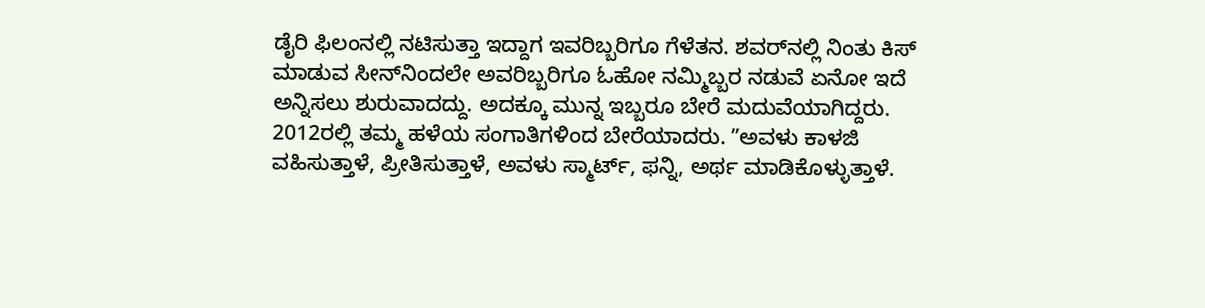ಡೈರಿ ಫಿಲಂನಲ್ಲಿ ನಟಿಸುತ್ತಾ ಇದ್ದಾಗ ಇವರಿಬ್ಬರಿಗೂ ಗೆಳೆತನ. ಶವರ್‌ನಲ್ಲಿ ನಿಂತು ಕಿಸ್‌ ಮಾಡುವ ಸೀನ್‌ನಿಂದಲೇ ಅವರಿಬ್ಬರಿಗೂ ಓಹೋ ನಮ್ಮಿಬ್ಬರ ನಡುವೆ ಏನೋ ಇದೆ ಅನ್ನಿಸಲು ಶುರುವಾದದ್ದು. ಅದಕ್ಕೂ ಮುನ್ನ ಇಬ್ಬರೂ ಬೇರೆ ಮದುವೆಯಾಗಿದ್ದರು. 2012ರಲ್ಲಿ ತಮ್ಮ ಹಳೆಯ ಸಂಗಾತಿಗಳಿಂದ ಬೇರೆಯಾದರು. ʼʼಅವಳು ಕಾಳಜಿ ವಹಿಸುತ್ತಾಳೆ, ಪ್ರೀತಿಸುತ್ತಾಳೆ, ಅವಳು ಸ್ಮಾರ್ಟ್‌, ಫನ್ನಿ, ಅರ್ಥ ಮಾಡಿಕೊಳ್ಳುತ್ತಾಳೆ.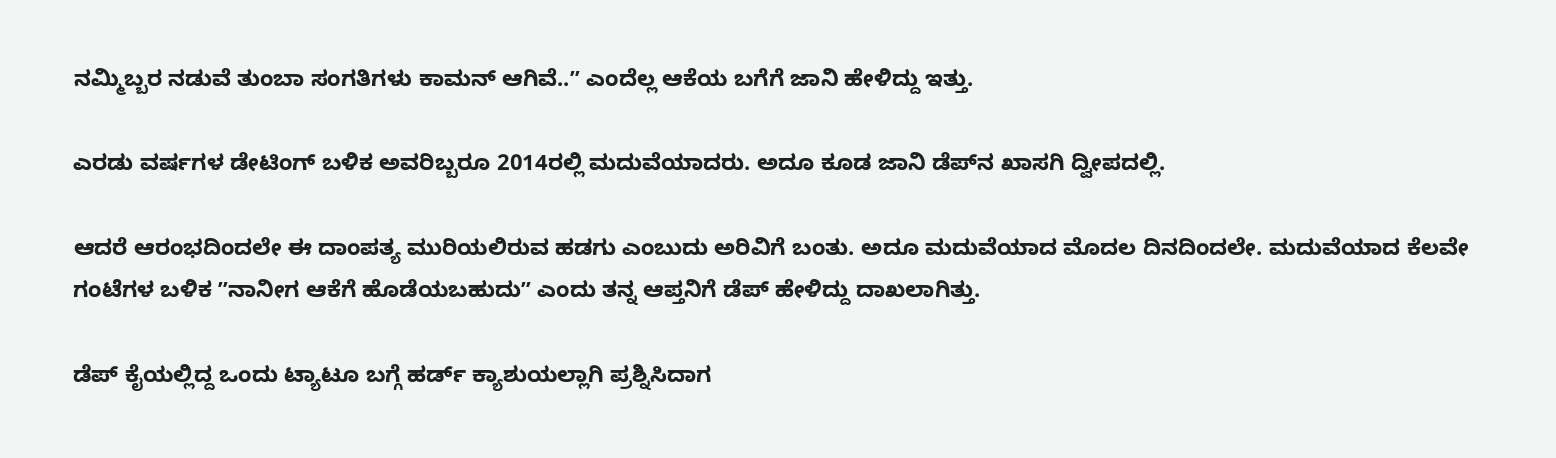ನಮ್ಮಿಬ್ಬರ ನಡುವೆ ತುಂಬಾ ಸಂಗತಿಗಳು ಕಾಮನ್‌ ಆಗಿವೆ..ʼʼ ಎಂದೆಲ್ಲ ಆಕೆಯ ಬಗೆಗೆ ಜಾನಿ ಹೇಳಿದ್ದು ಇತ್ತು.

ಎರಡು ವರ್ಷಗಳ ಡೇಟಿಂಗ್‌ ಬಳಿಕ ಅವರಿಬ್ಬರೂ 2014ರಲ್ಲಿ ಮದುವೆಯಾದರು. ಅದೂ ಕೂಡ ಜಾನಿ ಡೆಪ್‌ನ ಖಾಸಗಿ ದ್ವೀಪದಲ್ಲಿ.

ಆದರೆ ಆರಂಭದಿಂದಲೇ ಈ ದಾಂಪತ್ಯ ಮುರಿಯಲಿರುವ ಹಡಗು ಎಂಬುದು ಅರಿವಿಗೆ ಬಂತು. ಅದೂ ಮದುವೆಯಾದ ಮೊದಲ ದಿನದಿಂದಲೇ. ಮದುವೆಯಾದ ಕೆಲವೇ ಗಂಟೆಗಳ ಬಳಿಕ ʼʼನಾನೀಗ ಆಕೆಗೆ ಹೊಡೆಯಬಹುದುʼʼ ಎಂದು ತನ್ನ ಆಪ್ತನಿಗೆ ಡೆಪ್‌ ಹೇಳಿದ್ದು ದಾಖಲಾಗಿತ್ತು.

ಡೆಪ್‌ ಕೈಯಲ್ಲಿದ್ದ ಒಂದು ಟ್ಯಾಟೂ ಬಗ್ಗೆ ಹರ್ಡ್‌ ಕ್ಯಾಶುಯಲ್ಲಾಗಿ ಪ್ರಶ್ನಿಸಿದಾಗ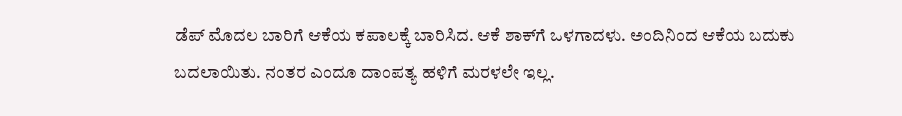ಡೆಪ್‌ ಮೊದಲ ಬಾರಿಗೆ ಆಕೆಯ ಕಪಾಲಕ್ಕೆ ಬಾರಿಸಿದ. ಆಕೆ ಶಾಕ್‌ಗೆ ಒಳಗಾದಳು. ಅಂದಿನಿಂದ ಆಕೆಯ ಬದುಕು ಬದಲಾಯಿತು. ನಂತರ ಎಂದೂ ದಾಂಪತ್ಯ ಹಳಿಗೆ ಮರಳಲೇ ಇಲ್ಲ.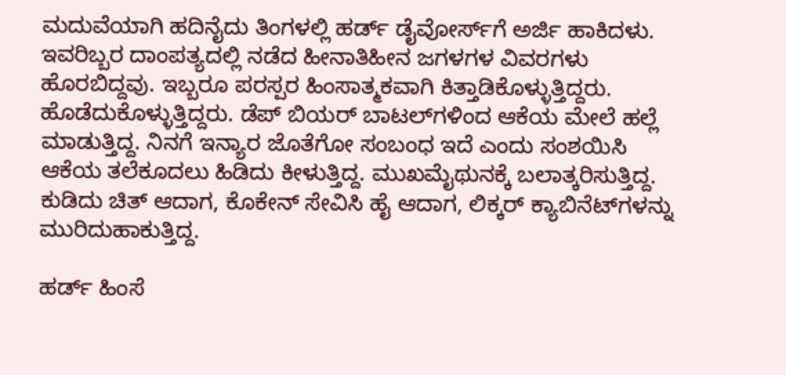ಮದುವೆಯಾಗಿ ಹದಿನೈದು ತಿಂಗಳಲ್ಲಿ ಹರ್ಡ್‌ ಡೈವೋರ್ಸ್‌ಗೆ ಅರ್ಜಿ ಹಾಕಿದಳು. ಇವರಿಬ್ಬರ ದಾಂಪತ್ಯದಲ್ಲಿ ನಡೆದ ಹೀನಾತಿಹೀನ ಜಗಳಗಳ ವಿವರಗಳು ಹೊರಬಿದ್ದವು. ಇಬ್ಬರೂ ಪರಸ್ಪರ ಹಿಂಸಾತ್ಮಕವಾಗಿ ಕಿತ್ತಾಡಿಕೊಳ್ಳುತ್ತಿದ್ದರು. ಹೊಡೆದುಕೊಳ್ಳುತ್ತಿದ್ದರು. ಡೆಪ್‌ ಬಿಯರ್‌ ಬಾಟಲ್‌ಗಳಿಂದ ಆಕೆಯ ಮೇಲೆ ಹಲ್ಲೆ ಮಾಡುತ್ತಿದ್ದ. ನಿನಗೆ ಇನ್ಯಾರ ಜೊತೆಗೋ ಸಂಬಂಧ ಇದೆ ಎಂದು ಸಂಶಯಿಸಿ ಆಕೆಯ ತಲೆಕೂದಲು ಹಿಡಿದು ಕೀಳುತ್ತಿದ್ದ. ಮುಖಮೈಥುನಕ್ಕೆ ಬಲಾತ್ಕರಿಸುತ್ತಿದ್ದ. ಕುಡಿದು ಚಿತ್‌ ಆದಾಗ, ಕೊಕೇನ್‌ ಸೇವಿಸಿ ಹೈ ಆದಾಗ, ಲಿಕ್ಕರ್ ಕ್ಯಾಬಿನೆಟ್‌ಗಳನ್ನು ಮುರಿದುಹಾಕುತ್ತಿದ್ದ.

ಹರ್ಡ್‌ ಹಿಂಸೆ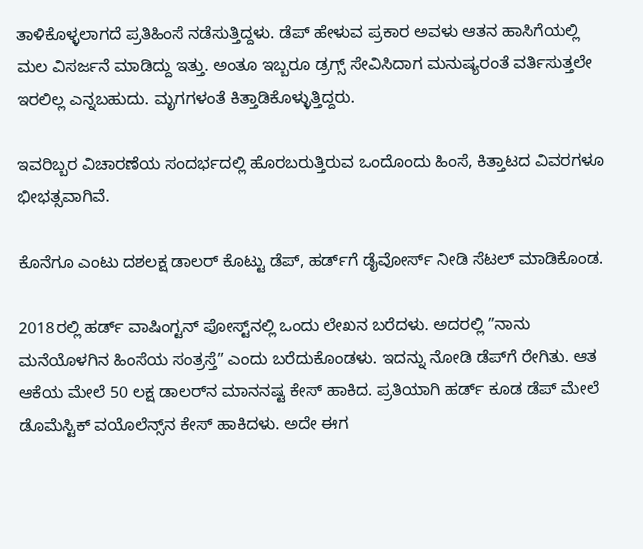ತಾಳಿಕೊಳ್ಳಲಾಗದೆ ಪ್ರತಿಹಿಂಸೆ ನಡೆಸುತ್ತಿದ್ದಳು. ಡೆಪ್‌ ಹೇಳುವ ಪ್ರಕಾರ ಅವಳು ಆತನ ಹಾಸಿಗೆಯಲ್ಲಿ ಮಲ ವಿಸರ್ಜನೆ ಮಾಡಿದ್ದು ಇತ್ತು. ಅಂತೂ ಇಬ್ಬರೂ ಡ್ರಗ್ಸ್‌ ಸೇವಿಸಿದಾಗ ಮನುಷ್ಯರಂತೆ ವರ್ತಿಸುತ್ತಲೇ ಇರಲಿಲ್ಲ ಎನ್ನಬಹುದು. ಮೃಗಗಳಂತೆ ಕಿತ್ತಾಡಿಕೊಳ್ಳುತ್ತಿದ್ದರು.

ಇವರಿಬ್ಬರ ವಿಚಾರಣೆಯ ಸಂದರ್ಭದಲ್ಲಿ ಹೊರಬರುತ್ತಿರುವ ಒಂದೊಂದು ಹಿಂಸೆ, ಕಿತ್ತಾಟದ ವಿವರಗಳೂ ಭೀಭತ್ಸವಾಗಿವೆ.

ಕೊನೆಗೂ ಎಂಟು ದಶಲಕ್ಷ ಡಾಲರ್‌ ಕೊಟ್ಟು ಡೆಪ್‌, ಹರ್ಡ್‌ಗೆ ಡೈವೋರ್ಸ್‌ ನೀಡಿ ಸೆಟಲ್‌ ಮಾಡಿಕೊಂಡ.

2018ರಲ್ಲಿ ಹರ್ಡ್‌ ವಾಷಿಂಗ್ಟನ್‌ ಪೋಸ್ಟ್‌ನಲ್ಲಿ ಒಂದು ಲೇಖನ ಬರೆದಳು. ಅದರಲ್ಲಿ ʼʼನಾನು ಮನೆಯೊಳಗಿನ ಹಿಂಸೆಯ ಸಂತ್ರಸ್ತೆʼʼ ಎಂದು ಬರೆದುಕೊಂಡಳು. ಇದನ್ನು ನೋಡಿ ಡೆಪ್‌ಗೆ ರೇಗಿತು. ಆತ ಆಕೆಯ ಮೇಲೆ 50 ಲಕ್ಷ ಡಾಲರ್‌ನ ಮಾನನಷ್ಟ ಕೇಸ್‌ ಹಾಕಿದ. ಪ್ರತಿಯಾಗಿ ಹರ್ಡ್‌ ಕೂಡ ಡೆಪ್‌ ಮೇಲೆ ಡೊಮೆಸ್ಟಿಕ್‌ ವಯೊಲೆನ್ಸ್‌ನ ಕೇಸ್‌ ಹಾಕಿದಳು. ಅದೇ ಈಗ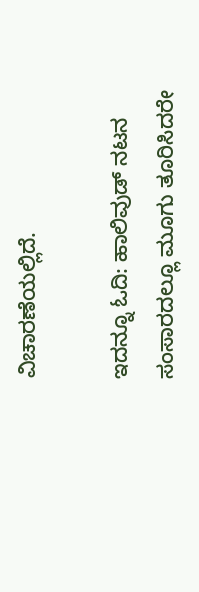ವಿಚಾರಣೆಯಲ್ಲಿದೆ.

ಇದನ್ನೂ ಓದಿ: ಹಾಲಿವುಡ್‌ ನಟನ ಸಂಸಾರದಲ್ಲೂ ಮೂಗು ತೂರಿಸಿದರೇ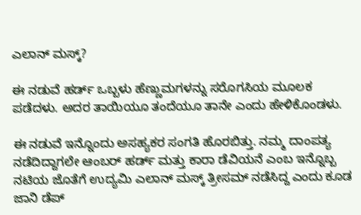ಎಲಾನ್‌ ಮಸ್ಕ್?

ಈ ನಡುವೆ ಹರ್ಡ್‌ ಒಬ್ಬಳು ಹೆಣ್ಣುಮಗಳನ್ನು ಸರೊಗಸಿಯ ಮೂಲಕ ಪಡೆದಳು. ಅದರ ತಾಯಿಯೂ ತಂದೆಯೂ ತಾನೇ ಎಂದು ಹೇಳಿಕೊಂಡಳು.

ಈ ನಡುವೆ ಇನ್ನೊಂದು ಅಸಹ್ಯಕರ ಸಂಗತಿ ಹೊರಬಿತ್ತು. ನಮ್ಮ ದಾಂಪತ್ಯ ನಡೆದಿದ್ದಾಗಲೇ ಆಂಬರ್‌ ಹರ್ಡ್‌ ಮತ್ತು ಕಾರಾ ಡೆವಿಯನೆ ಎಂಬ ಇನ್ನೊಬ್ಬ ನಟಿಯ ಜೊತೆಗೆ ಉದ್ಯಮಿ ಎಲಾನ್‌ ಮಸ್ಕ್‌ ತ್ರೀಸಮ್‌ ನಡೆಸಿದ್ದ ಎಂದು ಕೂಡ ಜಾನಿ ಡೆಪ್‌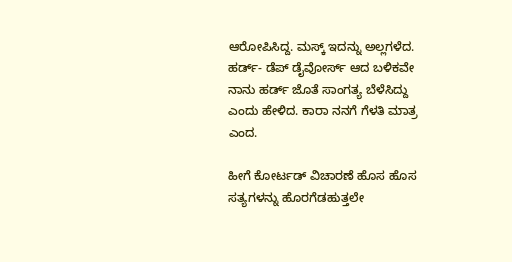ಆರೋಪಿಸಿದ್ದ. ಮಸ್ಕ್‌ ಇದನ್ನು ಅಲ್ಲಗಳೆದ. ಹರ್ಡ್- ಡೆಪ್‌ ಡೈವೋರ್ಸ್‌ ಆದ ಬಳಿಕವೇ ನಾನು ಹರ್ಡ್‌ ಜೊತೆ ಸಾಂಗತ್ಯ ಬೆಳೆಸಿದ್ದು ಎಂದು ಹೇಳಿದ. ಕಾರಾ ನನಗೆ ಗೆಳತಿ ಮಾತ್ರ ಎಂದ.

ಹೀಗೆ ಕೋರ್ಟಡ್‌ ವಿಚಾರಣೆ ಹೊಸ ಹೊಸ ಸತ್ಯಗಳನ್ನು ಹೊರಗೆಡಹುತ್ತಲೇ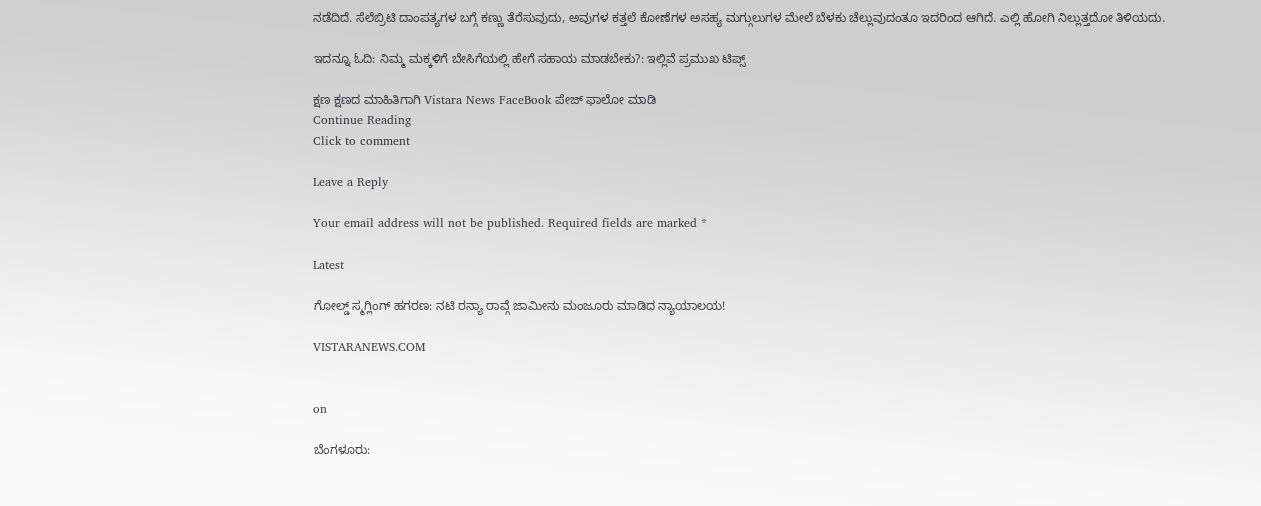ನಡೆದಿದೆ. ಸೆಲೆಬ್ರಿಟಿ ದಾಂಪತ್ಯಗಳ ಬಗ್ಗೆ ಕಣ್ಣು ತೆರೆಸುವುದು, ಅವುಗಳ ಕತ್ತಲೆ ಕೋಣೆಗಳ ಅಸಹ್ಯ ಮಗ್ಗುಲುಗಳ ಮೇಲೆ ಬೆಳಕು ಚೆಲ್ಲುವುದಂತೂ ಇದರಿಂದ ಆಗಿದೆ. ಎಲ್ಲಿ ಹೋಗಿ ನಿಲ್ಲುತ್ತದೋ ತಿಳಿಯದು.

ಇದನ್ನೂ ಓದಿ: ನಿಮ್ಮ ಮಕ್ಕಳಿಗೆ ಬೇಸಿಗೆಯಲ್ಲಿ ಹೇಗೆ ಸಹಾಯ ಮಾಡಬೇಕು?: ಇಲ್ಲಿವೆ ಪ್ರಮುಖ ಟಿಪ್ಸ್‌

ಕ್ಷಣ ಕ್ಷಣದ ಮಾಹಿತಿಗಾಗಿ Vistara News FaceBook ಪೇಜ್ ಫಾಲೋ ಮಾಡಿ
Continue Reading
Click to comment

Leave a Reply

Your email address will not be published. Required fields are marked *

Latest

ಗೋಲ್ಡ್ ಸ್ಮಗ್ಲಿಂಗ್ ಹಗರಣ: ನಟಿ ರನ್ಯಾ ರಾವ್ಗೆ ಜಾಮೀನು ಮಂಜೂರು ಮಾಡಿದ ನ್ಯಾಯಾಲಯ!

VISTARANEWS.COM


on

ಬೆಂಗಳೂರು: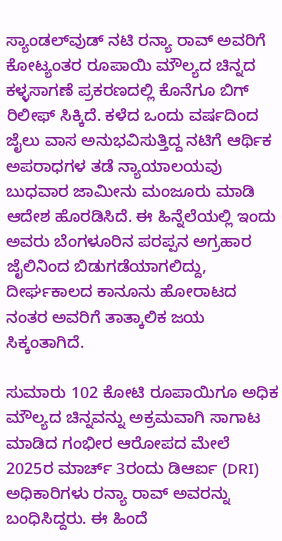ಸ್ಯಾಂಡಲ್‌ವುಡ್ ನಟಿ ರನ್ಯಾ ರಾವ್ ಅವರಿಗೆ ಕೋಟ್ಯಂತರ ರೂಪಾಯಿ ಮೌಲ್ಯದ ಚಿನ್ನದ ಕಳ್ಳಸಾಗಣೆ ಪ್ರಕರಣದಲ್ಲಿ ಕೊನೆಗೂ ಬಿಗ್ ರಿಲೀಫ್ ಸಿಕ್ಕಿದೆ. ಕಳೆದ ಒಂದು ವರ್ಷದಿಂದ ಜೈಲು ವಾಸ ಅನುಭವಿಸುತ್ತಿದ್ದ ನಟಿಗೆ ಆರ್ಥಿಕ ಅಪರಾಧಗಳ ತಡೆ ನ್ಯಾಯಾಲಯವು ಬುಧವಾರ ಜಾಮೀನು ಮಂಜೂರು ಮಾಡಿ ಆದೇಶ ಹೊರಡಿಸಿದೆ. ಈ ಹಿನ್ನೆಲೆಯಲ್ಲಿ ಇಂದು ಅವರು ಬೆಂಗಳೂರಿನ ಪರಪ್ಪನ ಅಗ್ರಹಾರ ಜೈಲಿನಿಂದ ಬಿಡುಗಡೆಯಾಗಲಿದ್ದು, ದೀರ್ಘಕಾಲದ ಕಾನೂನು ಹೋರಾಟದ ನಂತರ ಅವರಿಗೆ ತಾತ್ಕಾಲಿಕ ಜಯ ಸಿಕ್ಕಂತಾಗಿದೆ.

ಸುಮಾರು 102 ಕೋಟಿ ರೂಪಾಯಿಗೂ ಅಧಿಕ ಮೌಲ್ಯದ ಚಿನ್ನವನ್ನು ಅಕ್ರಮವಾಗಿ ಸಾಗಾಟ ಮಾಡಿದ ಗಂಭೀರ ಆರೋಪದ ಮೇಲೆ 2025ರ ಮಾರ್ಚ್ 3ರಂದು ಡಿಆರ್ಐ (DRI) ಅಧಿಕಾರಿಗಳು ರನ್ಯಾ ರಾವ್ ಅವರನ್ನು ಬಂಧಿಸಿದ್ದರು. ಈ ಹಿಂದೆ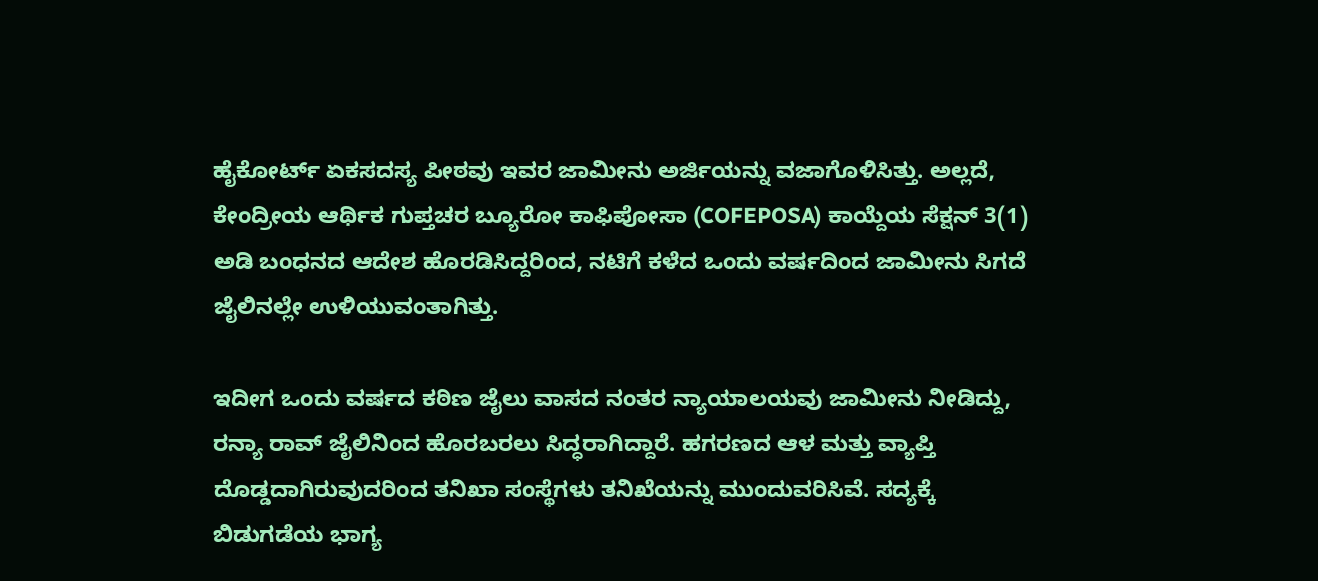ಹೈಕೋರ್ಟ್ ಏಕಸದಸ್ಯ ಪೀಠವು ಇವರ ಜಾಮೀನು ಅರ್ಜಿಯನ್ನು ವಜಾಗೊಳಿಸಿತ್ತು. ಅಲ್ಲದೆ, ಕೇಂದ್ರೀಯ ಆರ್ಥಿಕ ಗುಪ್ತಚರ ಬ್ಯೂರೋ ಕಾಫಿಪೋಸಾ (COFEPOSA) ಕಾಯ್ದೆಯ ಸೆಕ್ಷನ್ 3(1) ಅಡಿ ಬಂಧನದ ಆದೇಶ ಹೊರಡಿಸಿದ್ದರಿಂದ, ನಟಿಗೆ ಕಳೆದ ಒಂದು ವರ್ಷದಿಂದ ಜಾಮೀನು ಸಿಗದೆ ಜೈಲಿನಲ್ಲೇ ಉಳಿಯುವಂತಾಗಿತ್ತು.

ಇದೀಗ ಒಂದು ವರ್ಷದ ಕಠಿಣ ಜೈಲು ವಾಸದ ನಂತರ ನ್ಯಾಯಾಲಯವು ಜಾಮೀನು ನೀಡಿದ್ದು, ರನ್ಯಾ ರಾವ್ ಜೈಲಿನಿಂದ ಹೊರಬರಲು ಸಿದ್ಧರಾಗಿದ್ದಾರೆ. ಹಗರಣದ ಆಳ ಮತ್ತು ವ್ಯಾಪ್ತಿ ದೊಡ್ಡದಾಗಿರುವುದರಿಂದ ತನಿಖಾ ಸಂಸ್ಥೆಗಳು ತನಿಖೆಯನ್ನು ಮುಂದುವರಿಸಿವೆ. ಸದ್ಯಕ್ಕೆ ಬಿಡುಗಡೆಯ ಭಾಗ್ಯ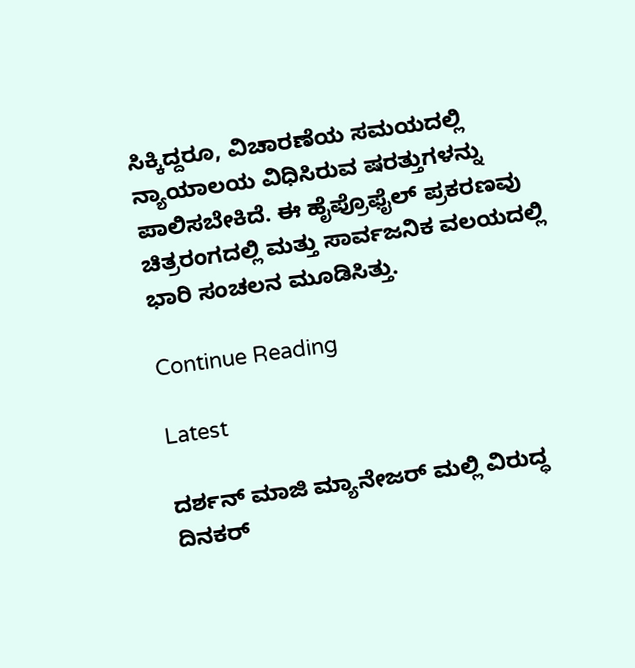ಸಿಕ್ಕಿದ್ದರೂ, ವಿಚಾರಣೆಯ ಸಮಯದಲ್ಲಿ ನ್ಯಾಯಾಲಯ ವಿಧಿಸಿರುವ ಷರತ್ತುಗಳನ್ನು ಪಾಲಿಸಬೇಕಿದೆ. ಈ ಹೈಪ್ರೊಫೈಲ್ ಪ್ರಕರಣವು ಚಿತ್ರರಂಗದಲ್ಲಿ ಮತ್ತು ಸಾರ್ವಜನಿಕ ವಲಯದಲ್ಲಿ ಭಾರಿ ಸಂಚಲನ ಮೂಡಿಸಿತ್ತು.

Continue Reading

Latest

ದರ್ಶನ್ ಮಾಜಿ ಮ್ಯಾನೇಜರ್ ಮಲ್ಲಿ ವಿರುದ್ಧ ದಿನಕರ್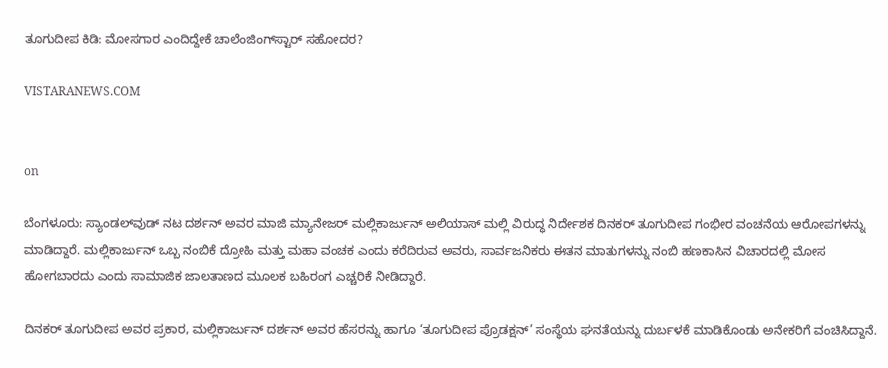ತೂಗುದೀಪ ಕಿಡಿ: ಮೋಸಗಾರ ಎಂದಿದ್ದೇಕೆ ಚಾಲೆಂಜಿಂಗ್‌ಸ್ಟಾರ್‌ ಸಹೋದರ?

VISTARANEWS.COM


on

ಬೆಂಗಳೂರು: ಸ್ಯಾಂಡಲ್‌ವುಡ್ ನಟ ದರ್ಶನ್ ಅವರ ಮಾಜಿ ಮ್ಯಾನೇಜರ್ ಮಲ್ಲಿಕಾರ್ಜುನ್ ಅಲಿಯಾಸ್ ಮಲ್ಲಿ ವಿರುದ್ಧ ನಿರ್ದೇಶಕ ದಿನಕರ್ ತೂಗುದೀಪ ಗಂಭೀರ ವಂಚನೆಯ ಆರೋಪಗಳನ್ನು ಮಾಡಿದ್ದಾರೆ. ಮಲ್ಲಿಕಾರ್ಜುನ್ ಒಬ್ಬ ನಂಬಿಕೆ ದ್ರೋಹಿ ಮತ್ತು ಮಹಾ ವಂಚಕ ಎಂದು ಕರೆದಿರುವ ಅವರು, ಸಾರ್ವಜನಿಕರು ಈತನ ಮಾತುಗಳನ್ನು ನಂಬಿ ಹಣಕಾಸಿನ ವಿಚಾರದಲ್ಲಿ ಮೋಸ ಹೋಗಬಾರದು ಎಂದು ಸಾಮಾಜಿಕ ಜಾಲತಾಣದ ಮೂಲಕ ಬಹಿರಂಗ ಎಚ್ಚರಿಕೆ ನೀಡಿದ್ದಾರೆ.

ದಿನಕರ್ ತೂಗುದೀಪ ಅವರ ಪ್ರಕಾರ, ಮಲ್ಲಿಕಾರ್ಜುನ್ ದರ್ಶನ್ ಅವರ ಹೆಸರನ್ನು ಹಾಗೂ ‘ತೂಗುದೀಪ ಪ್ರೊಡಕ್ಷನ್’ ಸಂಸ್ಥೆಯ ಘನತೆಯನ್ನು ದುರ್ಬಳಕೆ ಮಾಡಿಕೊಂಡು ಅನೇಕರಿಗೆ ವಂಚಿಸಿದ್ದಾನೆ.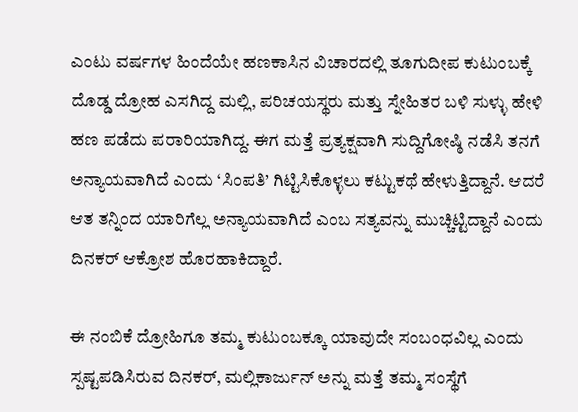ಎಂಟು ವರ್ಷಗಳ ಹಿಂದೆಯೇ ಹಣಕಾಸಿನ ವಿಚಾರದಲ್ಲಿ ತೂಗುದೀಪ ಕುಟುಂಬಕ್ಕೆ ದೊಡ್ಡ ದ್ರೋಹ ಎಸಗಿದ್ದ ಮಲ್ಲಿ, ಪರಿಚಯಸ್ಥರು ಮತ್ತು ಸ್ನೇಹಿತರ ಬಳಿ ಸುಳ್ಳು ಹೇಳಿ ಹಣ ಪಡೆದು ಪರಾರಿಯಾಗಿದ್ದ. ಈಗ ಮತ್ತೆ ಪ್ರತ್ಯಕ್ಷವಾಗಿ ಸುದ್ದಿಗೋಷ್ಠಿ ನಡೆಸಿ ತನಗೆ ಅನ್ಯಾಯವಾಗಿದೆ ಎಂದು ‘ಸಿಂಪತಿ’ ಗಿಟ್ಟಿಸಿಕೊಳ್ಳಲು ಕಟ್ಟುಕಥೆ ಹೇಳುತ್ತಿದ್ದಾನೆ. ಆದರೆ ಆತ ತನ್ನಿಂದ ಯಾರಿಗೆಲ್ಲ ಅನ್ಯಾಯವಾಗಿದೆ ಎಂಬ ಸತ್ಯವನ್ನು ಮುಚ್ಚಿಟ್ಟಿದ್ದಾನೆ ಎಂದು ದಿನಕರ್ ಆಕ್ರೋಶ ಹೊರಹಾಕಿದ್ದಾರೆ.

ಈ ನಂಬಿಕೆ ದ್ರೋಹಿಗೂ ತಮ್ಮ ಕುಟುಂಬಕ್ಕೂ ಯಾವುದೇ ಸಂಬಂಧವಿಲ್ಲ ಎಂದು ಸ್ಪಷ್ಟಪಡಿಸಿರುವ ದಿನಕರ್, ಮಲ್ಲಿಕಾರ್ಜುನ್ ಅನ್ನು ಮತ್ತೆ ತಮ್ಮ ಸಂಸ್ಥೆಗೆ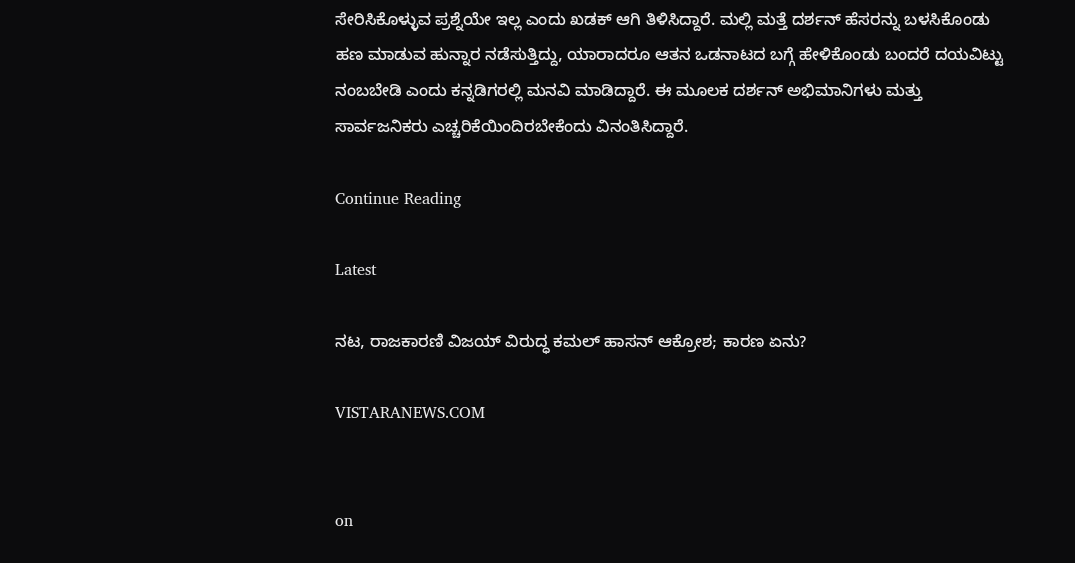ಸೇರಿಸಿಕೊಳ್ಳುವ ಪ್ರಶ್ನೆಯೇ ಇಲ್ಲ ಎಂದು ಖಡಕ್ ಆಗಿ ತಿಳಿಸಿದ್ದಾರೆ. ಮಲ್ಲಿ ಮತ್ತೆ ದರ್ಶನ್ ಹೆಸರನ್ನು ಬಳಸಿಕೊಂಡು ಹಣ ಮಾಡುವ ಹುನ್ನಾರ ನಡೆಸುತ್ತಿದ್ದು, ಯಾರಾದರೂ ಆತನ ಒಡನಾಟದ ಬಗ್ಗೆ ಹೇಳಿಕೊಂಡು ಬಂದರೆ ದಯವಿಟ್ಟು ನಂಬಬೇಡಿ ಎಂದು ಕನ್ನಡಿಗರಲ್ಲಿ ಮನವಿ ಮಾಡಿದ್ದಾರೆ. ಈ ಮೂಲಕ ದರ್ಶನ್ ಅಭಿಮಾನಿಗಳು ಮತ್ತು ಸಾರ್ವಜನಿಕರು ಎಚ್ಚರಿಕೆಯಿಂದಿರಬೇಕೆಂದು ವಿನಂತಿಸಿದ್ದಾರೆ.

Continue Reading

Latest

ನಟ, ರಾಜಕಾರಣಿ ವಿಜಯ್‌ ವಿರುದ್ಧ ಕಮಲ್‌ ಹಾಸನ್‌ ಆಕ್ರೋಶ; ಕಾರಣ ಏನು?

VISTARANEWS.COM


on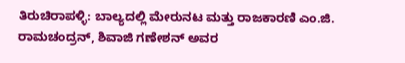ತಿರುಚಿರಾಪಳ್ಳಿ: ಬಾಲ್ಯದಲ್ಲಿ ಮೇರುನಟ ಮತ್ತು ರಾಜಕಾರಣಿ ಎಂ.ಜಿ. ರಾಮಚಂದ್ರನ್, ಶಿವಾಜಿ ಗಣೇಶನ್ ಅವರ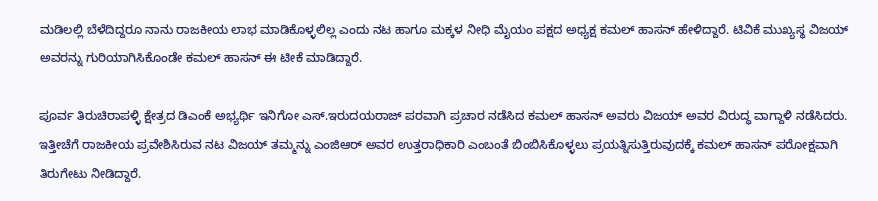ಮಡಿಲಲ್ಲಿ ಬೆಳೆದಿದ್ದರೂ ನಾನು ರಾಜಕೀಯ ಲಾಭ ಮಾಡಿಕೊಳ್ಳಲಿಲ್ಲ ಎಂದು ನಟ ಹಾಗೂ ಮಕ್ಕಳ ನೀಧಿ ಮೈಯಂ ಪಕ್ಷದ ಅಧ್ಯಕ್ಷ ಕಮಲ್ ಹಾಸನ್ ಹೇಳಿದ್ದಾರೆ. ಟಿವಿಕೆ ಮುಖ್ಯಸ್ಥ ವಿಜಯ್‌ ಅವರನ್ನು ಗುರಿಯಾಗಿಸಿಕೊಂಡೇ ಕಮಲ್‌ ಹಾಸನ್‌ ಈ ಟೀಕೆ ಮಾಡಿದ್ದಾರೆ.

ಪೂರ್ವ ತಿರುಚಿರಾಪಳ್ಳಿ ಕ್ಷೇತ್ರದ ಡಿಎಂಕೆ ಅಭ್ಯರ್ಥಿ ಇನಿಗೋ ಎಸ್.ಇರುದಯರಾಜ್ ಪರವಾಗಿ ಪ್ರಚಾರ ನಡೆಸಿದ ಕಮಲ್ ಹಾಸನ್ ಅವರು ವಿಜಯ್‌ ಅವರ ವಿರುದ್ಧ ವಾಗ್ದಾಳಿ ನಡೆಸಿದರು. ಇತ್ತೀಚೆಗೆ ರಾಜಕೀಯ ಪ್ರವೇಶಿಸಿರುವ ನಟ ವಿಜಯ್ ತಮ್ಮನ್ನು ಎಂಜಿಆರ್ ಅವರ ಉತ್ತರಾಧಿಕಾರಿ ಎಂಬಂತೆ ಬಿಂಬಿಸಿಕೊಳ್ಳಲು ಪ್ರಯತ್ನಿಸುತ್ತಿರುವುದಕ್ಕೆ ಕಮಲ್ ಹಾಸನ್ ಪರೋಕ್ಷವಾಗಿ ತಿರುಗೇಟು ನೀಡಿದ್ದಾರೆ.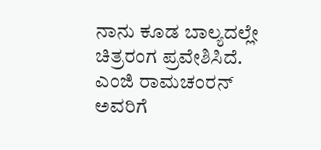ನಾನು ಕೂಡ ಬಾಲ್ಯದಲ್ಲೇ ಚಿತ್ರರಂಗ ಪ್ರವೇಶಿಸಿದೆ. ಎಂಜಿ ರಾಮಚಂರನ್‌ ಅವರಿಗೆ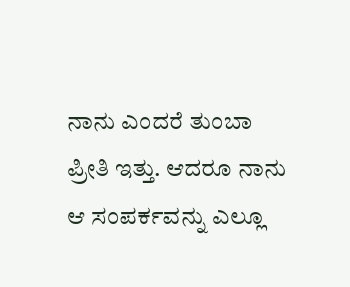ನಾನು ಎಂದರೆ ತುಂಬಾ ಪ್ರೀತಿ ಇತ್ತು. ಆದರೂ ನಾನು ಆ ಸಂಪರ್ಕವನ್ನು ಎಲ್ಲೂ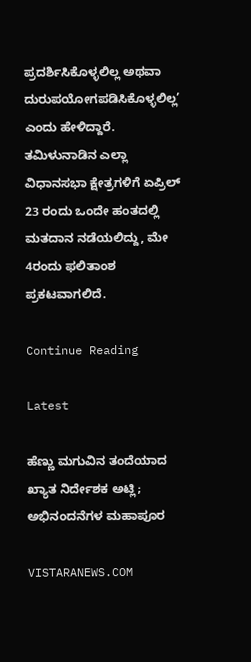ಪ್ರದರ್ಶಿಸಿಕೊಳ್ಳಲಿಲ್ಲ ಅಥವಾ ದುರುಪಯೋಗಪಡಿಸಿಕೊಳ್ಳಲಿಲ್ಲ’ ಎಂದು ಹೇಳಿದ್ದಾರೆ. ತಮಿಳುನಾಡಿನ ಎಲ್ಲಾ ವಿಧಾನಸಭಾ ಕ್ಷೇತ್ರಗಳಿಗೆ ಏಪ್ರಿಲ್ 23 ರಂದು ಒಂದೇ ಹಂತದಲ್ಲಿ ಮತದಾನ ನಡೆಯಲಿದ್ದು, ಮೇ 4ರಂದು ಫಲಿತಾಂಶ ಪ್ರಕಟವಾಗಲಿದೆ.

Continue Reading

Latest

ಹೆಣ್ಣು ಮಗುವಿನ ತಂದೆಯಾದ ಖ್ಯಾತ ನಿರ್ದೇಶಕ ಅಟ್ಲಿ; ಅಭಿನಂದನೆಗಳ ಮಹಾಪೂರ

VISTARANEWS.COM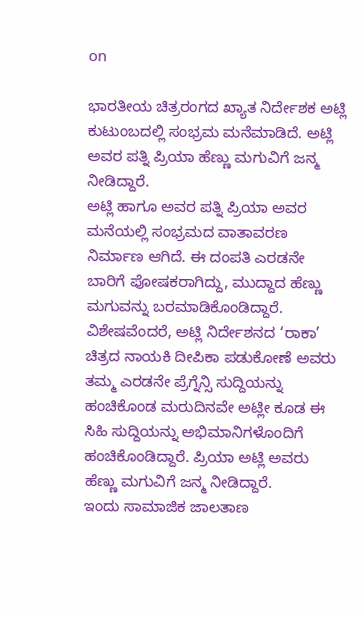on

ಭಾರತೀಯ ಚಿತ್ರರಂಗದ ಖ್ಯಾತ ನಿರ್ದೇಶಕ ಅಟ್ಲಿ ಕುಟುಂಬದಲ್ಲಿ ಸಂಭ್ರಮ ಮನೆಮಾಡಿದೆ. ಅಟ್ಲಿ ಅವರ ಪತ್ನಿ ಪ್ರಿಯಾ ಹೆಣ್ಣು ಮಗುವಿಗೆ ಜನ್ಮ ನೀಡಿದ್ದಾರೆ.
ಅಟ್ಲಿ ಹಾಗೂ ಅವರ ಪತ್ನಿ ಪ್ರಿಯಾ ಅವರ ಮನೆಯಲ್ಲಿ ಸಂಭ್ರಮದ ವಾತಾವರಣ ನಿರ್ಮಾಣ ಆಗಿದೆ. ಈ ದಂಪತಿ ಎರಡನೇ ಬಾರಿಗೆ ಪೋಷಕರಾಗಿದ್ದು, ಮುದ್ದಾದ ಹೆಣ್ಣು ಮಗುವನ್ನು ಬರಮಾಡಿಕೊಂಡಿದ್ದಾರೆ. ವಿಶೇಷವೆಂದರೆ, ಅಟ್ಲಿ ನಿರ್ದೇಶನದ ‘ರಾಕಾ’ ಚಿತ್ರದ ನಾಯಕಿ ದೀಪಿಕಾ ಪಡುಕೋಣೆ ಅವರು ತಮ್ಮ ಎರಡನೇ ಪ್ರೆಗ್ನೆನ್ಸಿ ಸುದ್ದಿಯನ್ನು ಹಂಚಿಕೊಂಡ ಮರುದಿನವೇ ಅಟ್ಲೀ ಕೂಡ ಈ ಸಿಹಿ ಸುದ್ದಿಯನ್ನು ಅಭಿಮಾನಿಗಳೊಂದಿಗೆ ಹಂಚಿಕೊಂಡಿದ್ದಾರೆ. ಪ್ರಿಯಾ ಅಟ್ಲಿ ಅವರು ಹೆಣ್ಣು ಮಗುವಿಗೆ ಜನ್ಮ ನೀಡಿದ್ದಾರೆ.
ಇಂದು ಸಾಮಾಜಿಕ ಜಾಲತಾಣ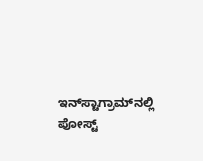ಇನ್‌ಸ್ಟಾಗ್ರಾಮ್‌ನಲ್ಲಿ ಪೋಸ್ಟ್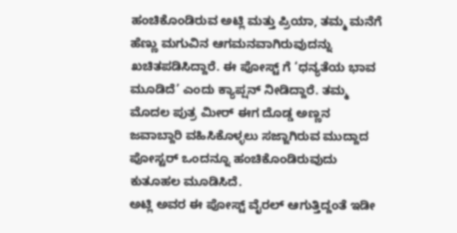ಹಂಚಿಕೊಂಡಿರುವ ಅಟ್ಲಿ ಮತ್ತು ಪ್ರಿಯಾ, ತಮ್ಮ ಮನೆಗೆ ಹೆಣ್ಣು ಮಗುವಿನ ಆಗಮನವಾಗಿರುವುದನ್ನು ಖಚಿತಪಡಿಸಿದ್ದಾರೆ. ಈ ಪೋಸ್ಟ್‌ ಗೆ ‘ಧನ್ಯತೆಯ ಭಾವ ಮೂಡಿದೆ’ ಎಂದು ಕ್ಯಾಪ್ಷನ್ ನೀಡಿದ್ದಾರೆ. ತಮ್ಮ ಮೊದಲ ಪುತ್ರ ಮೀರ್ ಈಗ ದೊಡ್ಡ ಅಣ್ಣನ ಜವಾಬ್ದಾರಿ ವಹಿಸಿಕೊಳ್ಳಲು ಸಜ್ಜಾಗಿರುವ ಮುದ್ದಾದ ಪೋಸ್ಟರ್ ಒಂದನ್ನೂ ಹಂಚಿಕೊಂಡಿರುವುದು ಕುತೂಹಲ ಮೂಡಿಸಿದೆ.
ಅಟ್ಲಿ ಅವರ ಈ ಪೋಸ್ಟ್ ವೈರಲ್ ಆಗುತ್ತಿದ್ದಂತೆ ಇಡೀ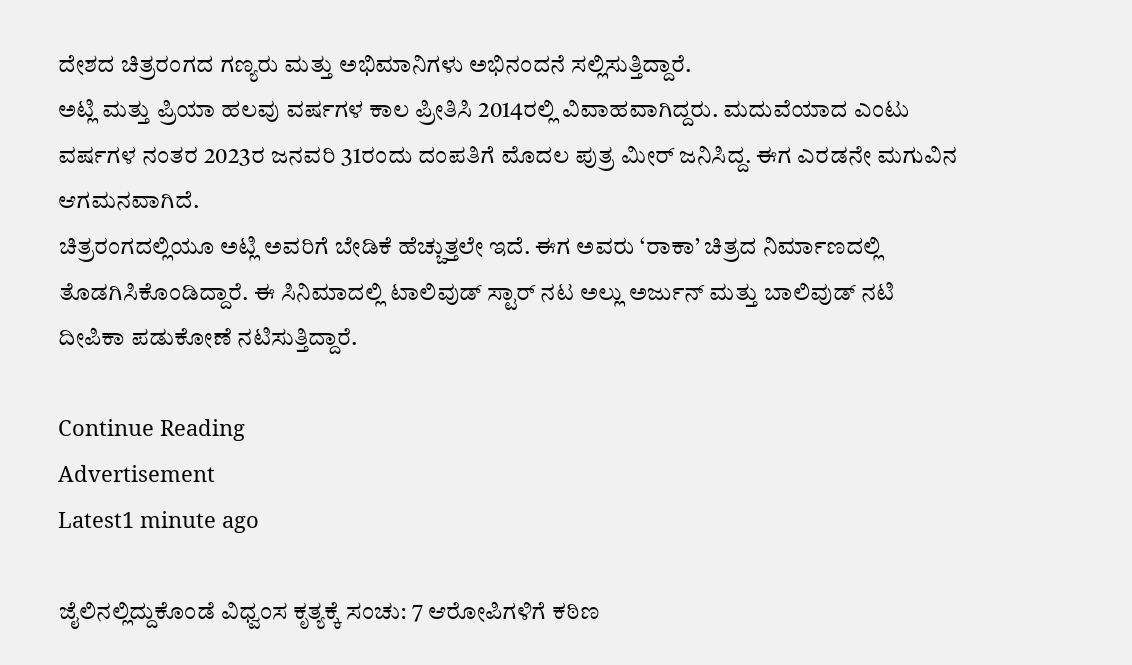ದೇಶದ ಚಿತ್ರರಂಗದ ಗಣ್ಯರು ಮತ್ತು ಅಭಿಮಾನಿಗಳು ಅಭಿನಂದನೆ ಸಲ್ಲಿಸುತ್ತಿದ್ದಾರೆ.
ಅಟ್ಲಿ ಮತ್ತು ಪ್ರಿಯಾ ಹಲವು ವರ್ಷಗಳ ಕಾಲ ಪ್ರೀತಿಸಿ 2014ರಲ್ಲಿ ವಿವಾಹವಾಗಿದ್ದರು. ಮದುವೆಯಾದ ಎಂಟು ವರ್ಷಗಳ ನಂತರ 2023ರ ಜನವರಿ 31ರಂದು ದಂಪತಿಗೆ ಮೊದಲ ಪುತ್ರ ಮೀರ್ ಜನಿಸಿದ್ದ. ಈಗ ಎರಡನೇ ಮಗುವಿನ ಆಗಮನವಾಗಿದೆ.
ಚಿತ್ರರಂಗದಲ್ಲಿಯೂ ಅಟ್ಲಿ ಅವರಿಗೆ ಬೇಡಿಕೆ ಹೆಚ್ಚುತ್ತಲೇ ಇದೆ. ಈಗ ಅವರು ‘ರಾಕಾ’ ಚಿತ್ರದ ನಿರ್ಮಾಣದಲ್ಲಿ ತೊಡಗಿಸಿಕೊಂಡಿದ್ದಾರೆ. ಈ ಸಿನಿಮಾದಲ್ಲಿ ಟಾಲಿವುಡ್ ಸ್ಟಾರ್ ನಟ ಅಲ್ಲು ಅರ್ಜುನ್ ಮತ್ತು ಬಾಲಿವುಡ್ ನಟಿ ದೀಪಿಕಾ ಪಡುಕೋಣೆ ನಟಿಸುತ್ತಿದ್ದಾರೆ.

Continue Reading
Advertisement
Latest1 minute ago

ಜೈಲಿನಲ್ಲಿದ್ದುಕೊಂಡೆ ವಿಧ್ವಂಸ ಕೃತ್ಯಕ್ಕೆ ಸಂಚು: 7 ಆರೋಪಿಗಳಿಗೆ ಕಠಿಣ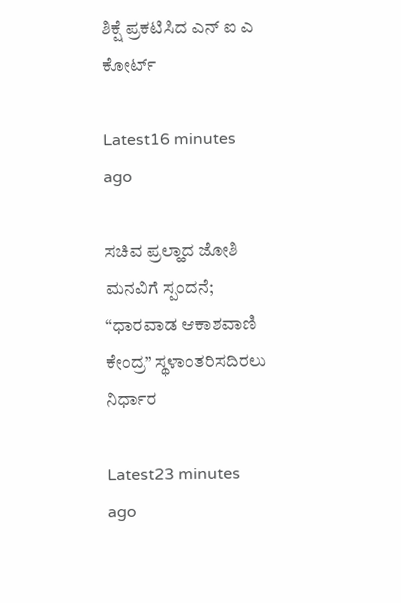ಶಿಕ್ಷೆ ಪ್ರಕಟಿಸಿದ ಎನ್‌ ಐ ಎ ಕೋರ್ಟ್

Latest16 minutes ago

ಸಚಿವ ಪ್ರಲ್ಹಾದ ಜೋಶಿ ಮನವಿಗೆ ಸ್ಪಂದನೆ; “ಧಾರವಾಡ ಆಕಾಶವಾಣಿ ಕೇಂದ್ರ” ಸ್ಥಳಾಂತರಿಸದಿರಲು ನಿರ್ಧಾರ

Latest23 minutes ago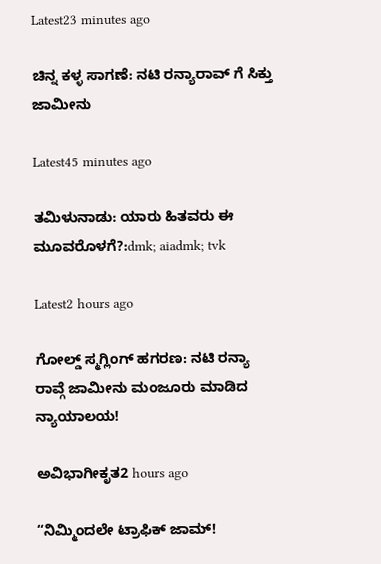Latest23 minutes ago

ಚಿನ್ನ ಕಳ್ಳ ಸಾಗಣೆ: ನಟಿ ರನ್ಯಾರಾವ್‌ ಗೆ ಸಿಕ್ತು ಜಾಮೀನು

Latest45 minutes ago

ತಮಿಳುನಾಡು: ಯಾರು ಹಿತವರು ಈ ಮೂವರೊಳಗೆ?:dmk; aiadmk; tvk

Latest2 hours ago

ಗೋಲ್ಡ್ ಸ್ಮಗ್ಲಿಂಗ್ ಹಗರಣ: ನಟಿ ರನ್ಯಾ ರಾವ್ಗೆ ಜಾಮೀನು ಮಂಜೂರು ಮಾಡಿದ ನ್ಯಾಯಾಲಯ!

ಅವಿಭಾಗೀಕೃತ2 hours ago

“ನಿಮ್ಮಿಂದಲೇ ಟ್ರಾಫಿಕ್‌ ಜಾಮ್!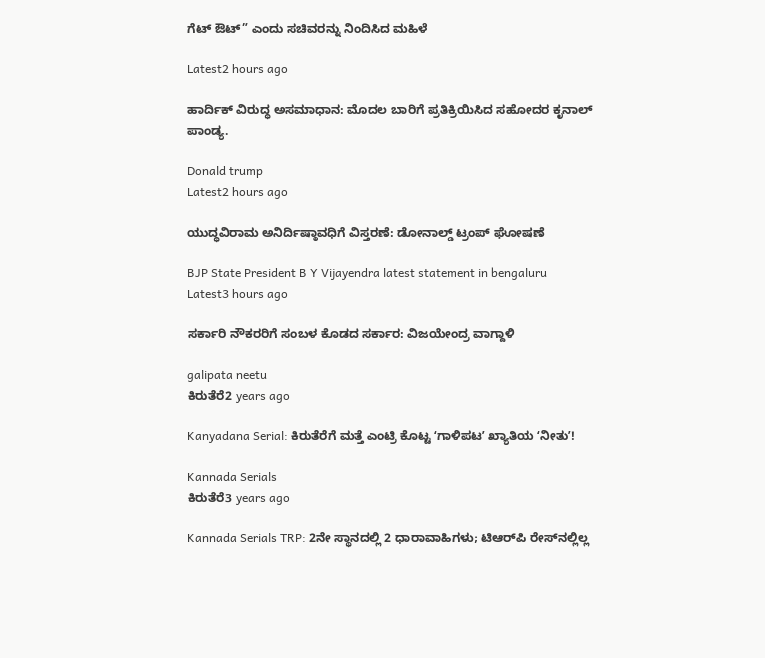ಗೆಟ್‌ ಔಟ್‌” ಎಂದು ಸಚಿವರನ್ನು ನಿಂದಿಸಿದ ಮಹಿಳೆ

Latest2 hours ago

ಹಾರ್ದಿಕ್ ವಿರುದ್ಧ ಅಸಮಾಧಾನ: ಮೊದಲ ಬಾರಿಗೆ ಪ್ರತಿಕ್ರಿಯಿಸಿದ ಸಹೋದರ ಕೃನಾಲ್ ಪಾಂಡ್ಯ.

Donald trump
Latest2 hours ago

ಯುದ್ಧವಿರಾಮ ಅನಿರ್ದಿಷ್ಠಾವಧಿಗೆ ವಿಸ್ತರಣೆ: ಡೋನಾಲ್ಡ್ ಟ್ರಂಪ್‌ ಘೋಷಣೆ

BJP State President B Y Vijayendra latest statement in bengaluru
Latest3 hours ago

ಸರ್ಕಾರಿ ನೌಕರರಿಗೆ ಸಂಬಳ ಕೊಡದ ಸರ್ಕಾರ: ವಿಜಯೇಂದ್ರ ವಾಗ್ದಾಳಿ

galipata neetu
ಕಿರುತೆರೆ2 years ago

Kanyadana Serial: ಕಿರುತೆರೆಗೆ ಮತ್ತೆ ಎಂಟ್ರಿ ಕೊಟ್ಟ ʻಗಾಳಿಪಟʼ ಖ್ಯಾತಿಯ ʻನೀತುʼ!

Kannada Serials
ಕಿರುತೆರೆ3 years ago

Kannada Serials TRP: 2ನೇ ಸ್ಥಾನದಲ್ಲಿ 2 ಧಾರಾವಾಹಿಗಳು; ಟಿಆರ್‌ಪಿ ರೇಸ್‌ನಲ್ಲಿಲ್ಲ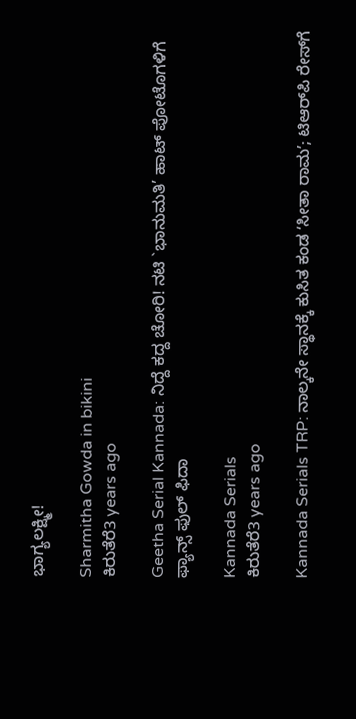ಭಾಗ್ಯಲಕ್ಷ್ಮೀ!

Sharmitha Gowda in bikini
ಕಿರುತೆರೆ3 years ago

Geetha Serial Kannada: ನಿದ್ದೆ ಕದ್ದ ಚೋರಿ! ನಟಿ `ಭಾನುಮತಿ’ ಹಾಟ್‌ ಪೋಟೊಗಳಿಗೆ ಫ್ಯಾನ್ಸ್ ಫುಲ್ ಫಿದಾ

Kannada Serials
ಕಿರುತೆರೆ3 years ago

Kannada Serials TRP: ನಾಲ್ಕನೇ ಸ್ಥಾನಕ್ಕೆ ಕುಸಿತ ಕಂಡ ʻಸೀತಾ ರಾಮʼ; ಟಿಆರ್‌ಪಿ ರೇಸ್‌ಗೆ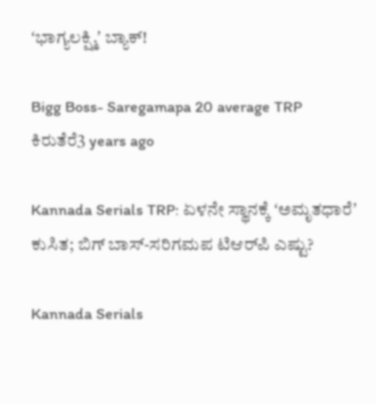ʻಭಾಗ್ಯಲಕ್ಷ್ಮಿʼ ಬ್ಯಾಕ್‌!

Bigg Boss- Saregamapa 20 average TRP
ಕಿರುತೆರೆ3 years ago

Kannada Serials TRP: ಏಳನೇ ಸ್ಥಾನಕ್ಕೆ ʻಅಮೃತಧಾರೆʼ ಕುಸಿತ; ಬಿಗ್‌ ಬಾಸ್‌-ಸರಿಗಮಪ ಟಿಆರ್‌ಪಿ ಎಷ್ಟು?

Kannada Serials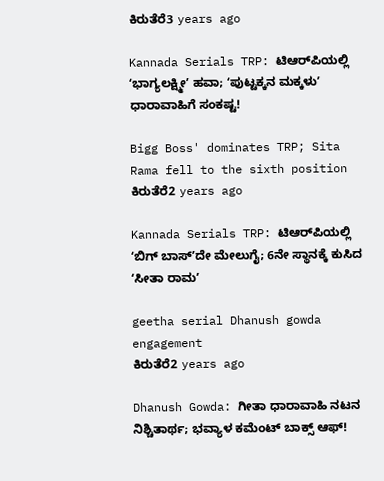ಕಿರುತೆರೆ3 years ago

Kannada Serials TRP: ಟಿಆರ್‌ಪಿಯಲ್ಲಿ ʻಭಾಗ್ಯಲಕ್ಷ್ಮೀʼ ಹವಾ; ʻಪುಟ್ಟಕ್ಕನ ಮಕ್ಕಳುʼ ಧಾರಾವಾಹಿಗೆ ಸಂಕಷ್ಟ!

Bigg Boss' dominates TRP; Sita Rama fell to the sixth position
ಕಿರುತೆರೆ2 years ago

Kannada Serials TRP: ಟಿಆರ್‌ಪಿಯಲ್ಲಿ ʻಬಿಗ್ ಬಾಸ್ʼದೇ ಮೇಲುಗೈ; 6ನೇ ಸ್ಥಾನಕ್ಕೆ ಕುಸಿದ ʻಸೀತಾ ರಾಮʼ

geetha serial Dhanush gowda engagement
ಕಿರುತೆರೆ2 years ago

Dhanush Gowda: ಗೀತಾ ಧಾರಾವಾಹಿ ನಟನ ನಿಶ್ಚಿತಾರ್ಥ; ಭವ್ಯಾಳ ಕಮೆಂಟ್‌ ಬಾಕ್ಸ್‌ ಆಫ್‌!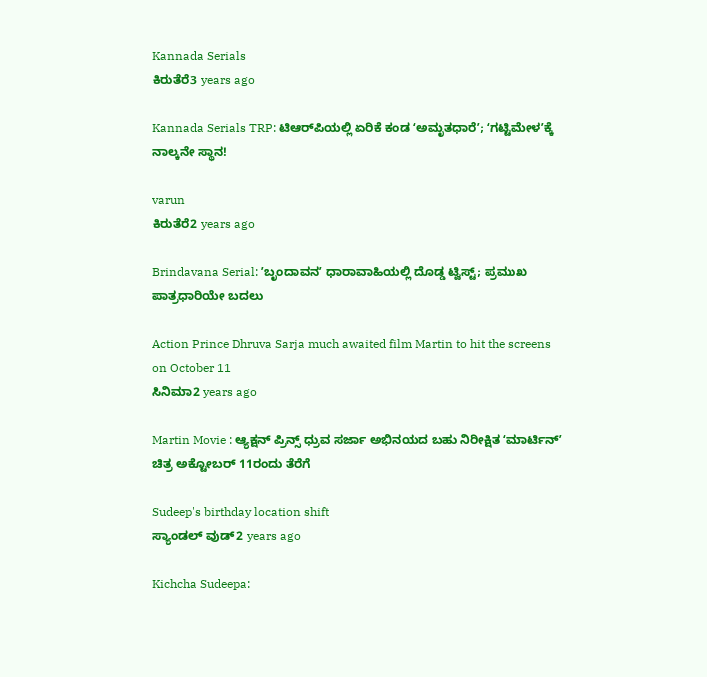Kannada Serials
ಕಿರುತೆರೆ3 years ago

Kannada Serials TRP: ಟಿಆರ್‌ಪಿಯಲ್ಲಿ ಏರಿಕೆ ಕಂಡ ʻಅಮೃತಧಾರೆʼ; ʻಗಟ್ಟಿಮೇಳʼಕ್ಕೆ ನಾಲ್ಕನೇ ಸ್ಥಾನ!

varun
ಕಿರುತೆರೆ2 years ago

Brindavana Serial: ʼಬೃಂದಾವನʼ ಧಾರಾವಾಹಿಯಲ್ಲಿ ದೊಡ್ಡ ಟ್ವಿಸ್ಟ್‌; ಪ್ರಮುಖ ಪಾತ್ರಧಾರಿಯೇ ಬದಲು

Action Prince Dhruva Sarja much awaited film Martin to hit the screens on October 11
ಸಿನಿಮಾ2 years ago

Martin Movie : ಆ್ಯಕ್ಷನ್‌ ಪ್ರಿನ್ಸ್‌ ಧ್ರುವ ಸರ್ಜಾ ಅಭಿನಯದ ಬಹು ನಿರೀಕ್ಷಿತ ʻಮಾರ್ಟಿನ್ʼ ಚಿತ್ರ ಅಕ್ಟೋಬರ್ 11ರಂದು ತೆರೆಗೆ

Sudeep's birthday location shift
ಸ್ಯಾಂಡಲ್ ವುಡ್2 years ago

Kichcha Sudeepa: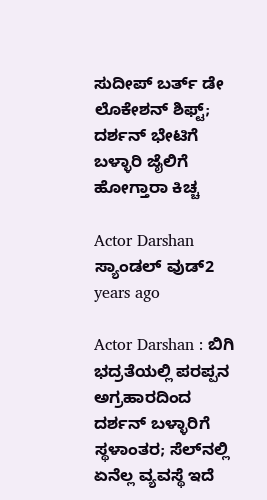ಸುದೀಪ್‌ ಬರ್ತ್‌ ಡೇ ಲೊಕೇಶನ್‌ ಶಿಫ್ಟ್; ದರ್ಶನ್‌ ಭೇಟಿಗೆ ಬಳ್ಳಾರಿ ಜೈಲಿಗೆ ಹೋಗ್ತಾರಾ ಕಿಚ್ಚ

Actor Darshan
ಸ್ಯಾಂಡಲ್ ವುಡ್2 years ago

Actor Darshan : ಬಿಗಿ ಭದ್ರತೆಯಲ್ಲಿ ಪರಪ್ಪನ ಅಗ್ರಹಾರದಿಂದ ದರ್ಶನ್‌ ಬಳ್ಳಾರಿಗೆ ಸ್ಥಳಾಂತರ; ಸೆಲ್‌ನಲ್ಲಿ ಏನೆಲ್ಲ ವ್ಯವಸ್ಥೆ ಇದೆ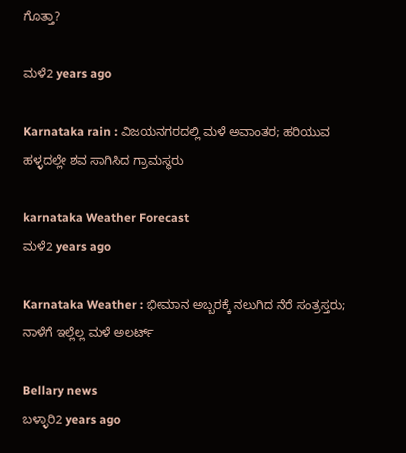ಗೊತ್ತಾ?

ಮಳೆ2 years ago

Karnataka rain : ವಿಜಯನಗರದಲ್ಲಿ ಮಳೆ ಅವಾಂತರ; ಹರಿಯುವ ಹಳ್ಳದಲ್ಲೇ ಶವ ಸಾಗಿಸಿದ ಗ್ರಾಮಸ್ಥರು

karnataka Weather Forecast
ಮಳೆ2 years ago

Karnataka Weather : ಭೀಮಾನ ಅಬ್ಬರಕ್ಕೆ ನಲುಗಿದ ನೆರೆ ಸಂತ್ರಸ್ತರು; ನಾಳೆಗೆ ಇಲ್ಲೆಲ್ಲ ಮಳೆ ಅಲರ್ಟ್‌

Bellary news
ಬಳ್ಳಾರಿ2 years ago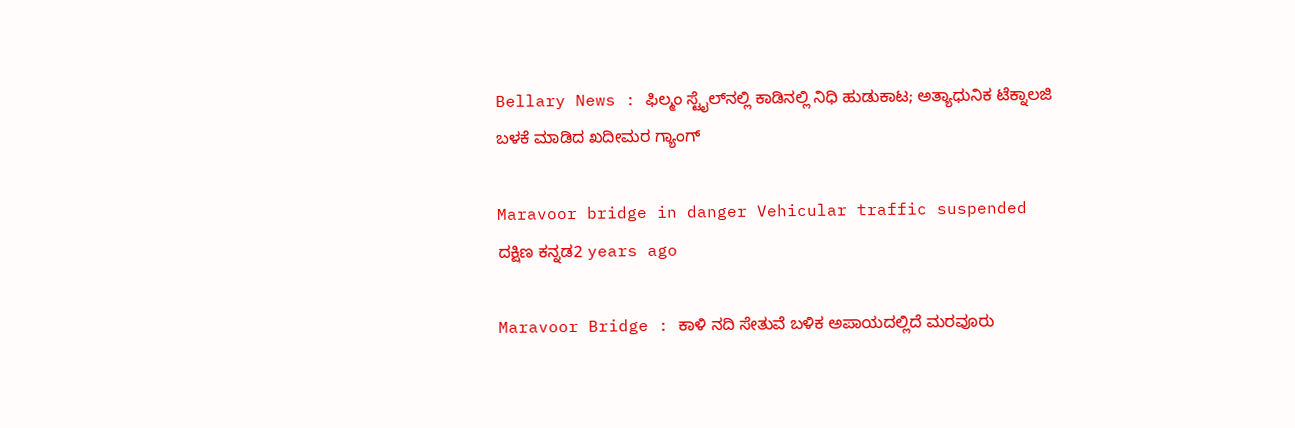Bellary News : ಫಿಲ್ಮಂ ಸ್ಟೈಲ್‌ನಲ್ಲಿ ಕಾಡಿನಲ್ಲಿ ನಿಧಿ ಹುಡುಕಾಟ; ಅತ್ಯಾಧುನಿಕ ಟೆಕ್ನಾಲಜಿ ಬಳಕೆ ಮಾಡಿದ ಖದೀಮರ ಗ್ಯಾಂಗ್‌

Maravoor bridge in danger Vehicular traffic suspended
ದಕ್ಷಿಣ ಕನ್ನಡ2 years ago

Maravoor Bridge : ಕಾಳಿ ನದಿ ಸೇತುವೆ ಬಳಿಕ ಅಪಾಯದಲ್ಲಿದೆ ಮರವೂರು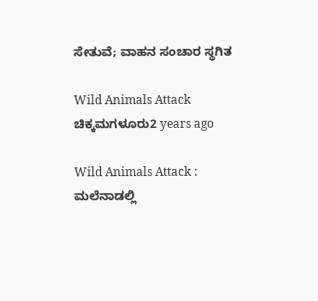ಸೇತುವೆ; ವಾಹನ ಸಂಚಾರ ಸ್ಥಗಿತ

Wild Animals Attack
ಚಿಕ್ಕಮಗಳೂರು2 years ago

Wild Animals Attack : ಮಲೆನಾಡಲ್ಲಿ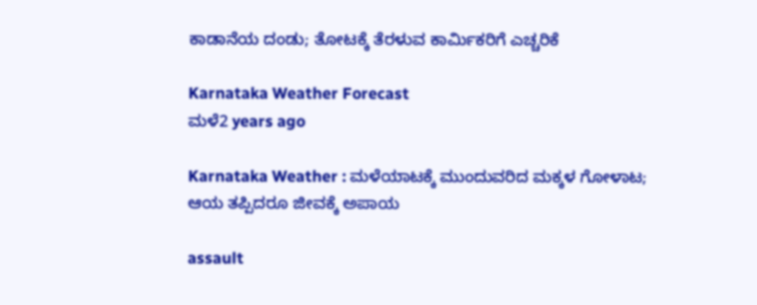ಕಾಡಾನೆಯ ದಂಡು; ತೋಟಕ್ಕೆ ತೆರಳುವ ಕಾರ್ಮಿಕರಿಗೆ ಎಚ್ಚರಿಕೆ

Karnataka Weather Forecast
ಮಳೆ2 years ago

Karnataka Weather : ಮಳೆಯಾಟಕ್ಕೆ ಮುಂದುವರಿದ ಮಕ್ಕಳ ಗೋಳಾಟ; ಆಯ ತಪ್ಪಿದರೂ ಜೀವಕ್ಕೆ ಅಪಾಯ

assault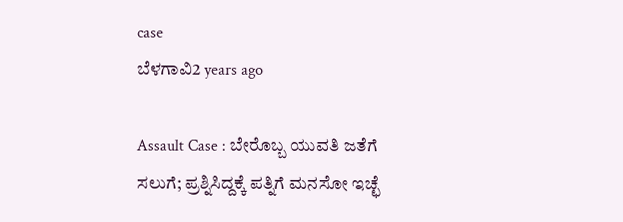case
ಬೆಳಗಾವಿ2 years ago

Assault Case : ಬೇರೊಬ್ಬ ಯುವತಿ ಜತೆಗೆ ಸಲುಗೆ; ಪ್ರಶ್ನಿಸಿದ್ದಕ್ಕೆ ಪತ್ನಿಗೆ ಮನಸೋ ಇಚ್ಛೆ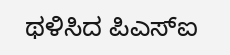ಥಳಿಸಿದ ಪಿಎಸ್‌ಐ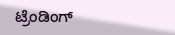ಟ್ರೆಂಡಿಂಗ್‌